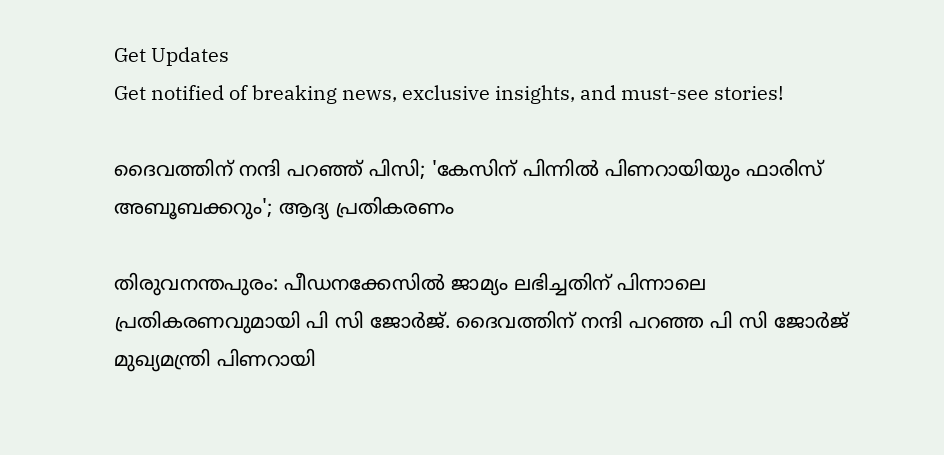Get Updates
Get notified of breaking news, exclusive insights, and must-see stories!

ദൈവത്തിന് നന്ദി പറഞ്ഞ് പിസി; 'കേസിന് പിന്നില്‍ പിണറായിയും ഫാരിസ് അബൂബക്കറും'; ആദ്യ പ്രതികരണം

തിരുവനന്തപുരം: പീഡനക്കേസില്‍ ജാമ്യം ലഭിച്ചതിന് പിന്നാലെ പ്രതികരണവുമായി പി സി ജോര്‍ജ്. ദൈവത്തിന് നന്ദി പറഞ്ഞ പി സി ജോര്‍ജ് മുഖ്യമന്ത്രി പിണറായി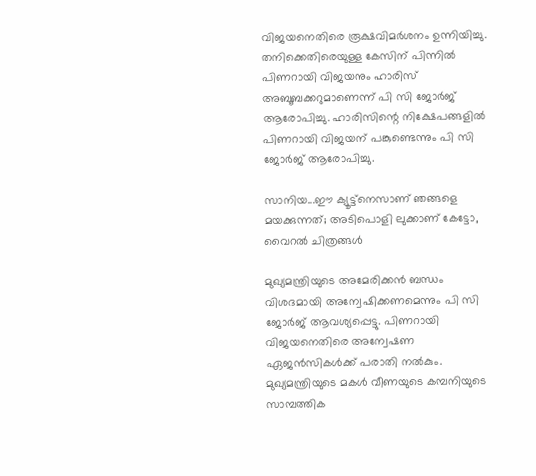വിജയനെതിരെ രൂക്ഷവിമര്‍ശനം ഉന്നിയിച്ചു. തനിക്കെതിരെയുള്ള കേസിന് പിന്നില്‍ പിണറായി വിജയനും ഹാരിസ് അബൂബക്കറുമാണെന്ന് പി സി ജോര്‍ജ് ആരോപിച്ചു. ഹാരിസിന്റെ നിക്ഷേപങ്ങളില്‍ പിണറായി വിജയന് പങ്കുണ്ടെന്നും പി സി ജോര്‍ജ് ആരോപിച്ചു.

സാനിയ...ഈ ക്യൂട്ട്‌നെസാണ് ഞങ്ങളെ മയക്കുന്നത്; അടിപൊളി ലുക്കാണ് കേട്ടോ, വൈറല്‍ ചിത്രങ്ങള്‍

മുഖ്യമന്ത്രിയുടെ അമേരിക്കന്‍ ബന്ധം വിശദമായി അന്വേഷിക്കണമെന്നും പി സി ജോര്‍ജ് ആവശ്യപ്പെട്ടു. പിണറായി വിജയനെതിരെ അന്വേഷണ ഏജന്‍സികള്‍ക്ക് പരാതി നല്‍കും. മുഖ്യമന്ത്രിയുടെ മകള്‍ വീണയുടെ കമ്പനിയുടെ സാമ്പത്തിക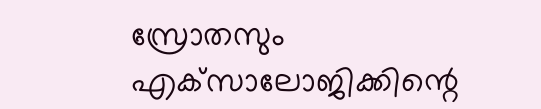സ്രോതസും എക്‌സാലോജിക്കിന്റെ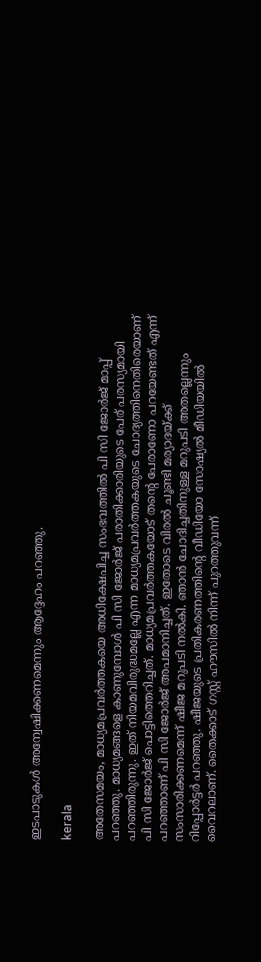ഇടപാടുകള്‍ അന്വേഷിക്കണമെന്നും ആദ്ദേഹം പറഞ്ഞു.

kerala

അതേസമയം, മാധ്യമപ്രവര്‍ത്തകയെ അധിക്ഷേപിച്ച സംഭവത്തില്‍ പി സി ജോര്‍ജ് മാപ്പ് പറഞ്ഞു. മാധ്യമങ്ങളെ കാണുമ്പോള്‍ പി സി ജോര്‍ജ് പരാതിക്കാരിയുടെ പേര് പരസ്യമായി പറഞ്ഞിരുന്നു. ഇത് നിയമവിരുദ്ധമല്ലേ എന്ന മാധ്യമപ്രവര്‍ത്തകയുടെ ചോദ്യത്തിനെതിരെയാണ് പി സി ജോര്‍ജ് പൊട്ടിത്തെറിച്ചത്. മാധ്യമപ്രവര്‍ത്തകയോട് തന്റെ പേരാണോ പറയേണ്ടത് എന്ന് പറഞ്ഞാണ് പി സി ജോര്‍ജ് അപമാനിച്ചത്. ഇതോടെ വിരല്‍ ചൂണ്ടി മര്യാദയ്ക്ക് സംസാരിക്കണമെന്ന് ഷീജ മറുപടി നല്‍കി. ഞാന്‍ ചോദിച്ചതിനുള്ള മറുപടി അതല്ലെന്നും റിപ്പോര്‍ട്ടര്‍ പറഞ്ഞു. ഷീജയുടെ പ്രതികരണത്തിന്റെ വീഡിയോ സോഷ്യല്‍ മീഡിയയില്‍ വൈറലാണ്. തൈക്കാട് ഗസ്റ്റ് ഹൗസില്‍ നിന്ന് പുറത്തുവന്ന്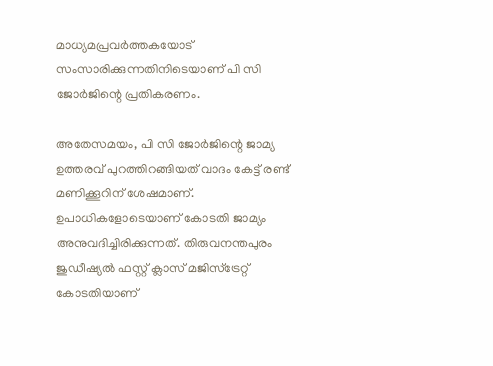മാധ്യമപ്രവര്‍ത്തകയോട് സംസാരിക്കുന്നതിനിടെയാണ് പി സി ജോര്‍ജിന്റെ പ്രതികരണം.

അതേസമയം, പി സി ജോര്‍ജിന്റെ ജാമ്യ ഉത്തരവ് പുറത്തിറങ്ങിയത് വാദം കേട്ട് രണ്ട് മണിക്കൂറിന് ശേഷമാണ്. ഉപാധികളോടെയാണ് കോടതി ജാമ്യം അനുവദിച്ചിരിക്കുന്നത്. തിരുവനന്തപുരം ജുഡീഷ്യല്‍ ഫസ്റ്റ് ക്ലാസ് മജിസ്‌ട്രേറ്റ് കോടതിയാണ്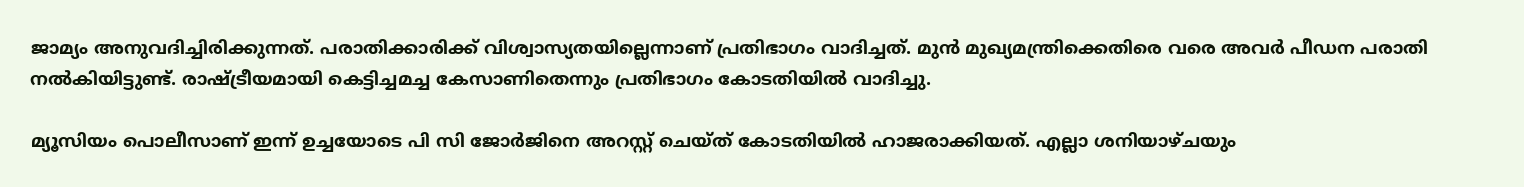ജാമ്യം അനുവദിച്ചിരിക്കുന്നത്. പരാതിക്കാരിക്ക് വിശ്വാസ്യതയില്ലെന്നാണ് പ്രതിഭാഗം വാദിച്ചത്. മുന്‍ മുഖ്യമന്ത്രിക്കെതിരെ വരെ അവര്‍ പീഡന പരാതി നല്‍കിയിട്ടുണ്ട്. രാഷ്ട്രീയമായി കെട്ടിച്ചമച്ച കേസാണിതെന്നും പ്രതിഭാഗം കോടതിയില്‍ വാദിച്ചു.

മ്യൂസിയം പൊലീസാണ് ഇന്ന് ഉച്ചയോടെ പി സി ജോര്‍ജിനെ അറസ്റ്റ് ചെയ്ത് കോടതിയില്‍ ഹാജരാക്കിയത്. എല്ലാ ശനിയാഴ്ചയും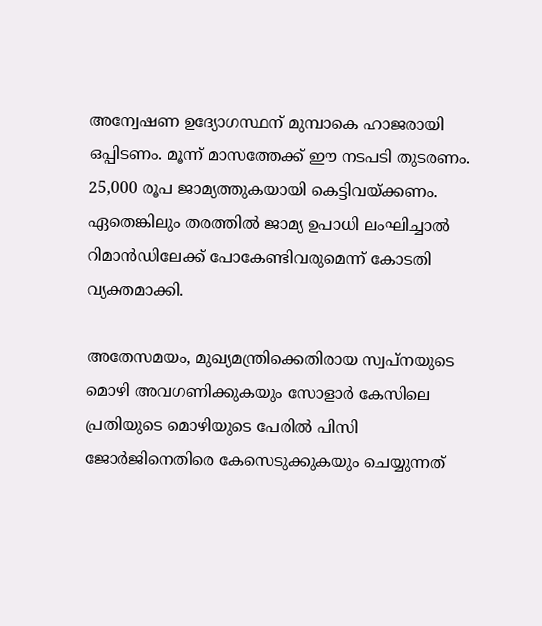അന്വേഷണ ഉദ്യോഗസ്ഥന് മുമ്പാകെ ഹാജരായി ഒപ്പിടണം. മൂന്ന് മാസത്തേക്ക് ഈ നടപടി തുടരണം. 25,000 രൂപ ജാമ്യത്തുകയായി കെട്ടിവയ്ക്കണം. ഏതെങ്കിലും തരത്തില്‍ ജാമ്യ ഉപാധി ലംഘിച്ചാല്‍ റിമാന്‍ഡിലേക്ക് പോകേണ്ടിവരുമെന്ന് കോടതി വ്യക്തമാക്കി.

അതേസമയം, മുഖ്യമന്ത്രിക്കെതിരായ സ്വപ്നയുടെ മൊഴി അവഗണിക്കുകയും സോളാര്‍ കേസിലെ പ്രതിയുടെ മൊഴിയുടെ പേരില്‍ പിസി ജോര്‍ജിനെതിരെ കേസെടുക്കുകയും ചെയ്യുന്നത്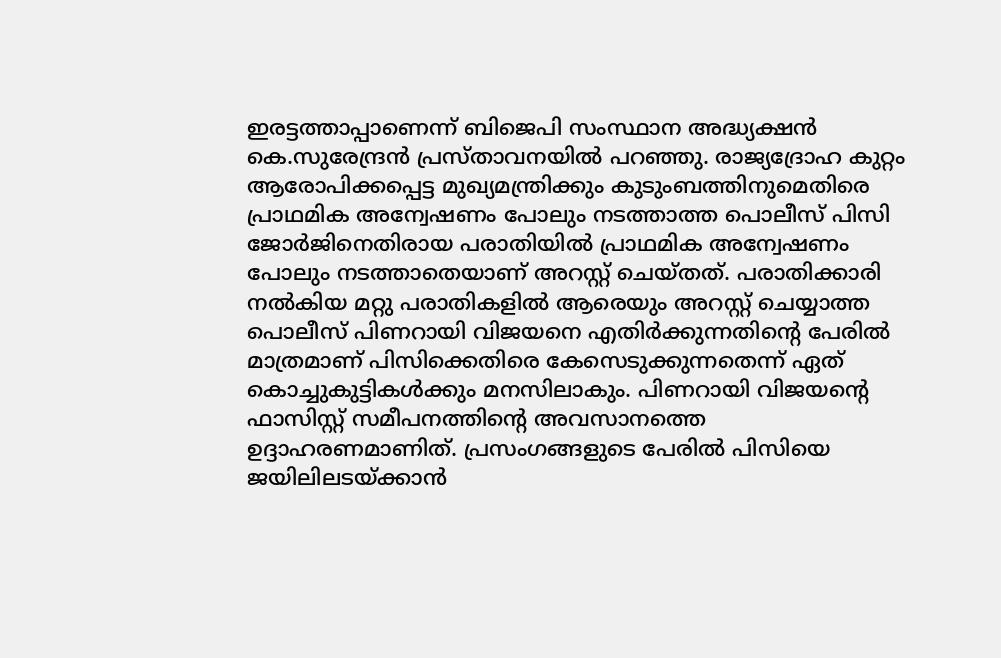ഇരട്ടത്താപ്പാണെന്ന് ബിജെപി സംസ്ഥാന അദ്ധ്യക്ഷന്‍ കെ.സുരേന്ദ്രന്‍ പ്രസ്താവനയില്‍ പറഞ്ഞു. രാജ്യദ്രോഹ കുറ്റം ആരോപിക്കപ്പെട്ട മുഖ്യമന്ത്രിക്കും കുടുംബത്തിനുമെതിരെ പ്രാഥമിക അന്വേഷണം പോലും നടത്താത്ത പൊലീസ് പിസി ജോര്‍ജിനെതിരായ പരാതിയില്‍ പ്രാഥമിക അന്വേഷണം പോലും നടത്താതെയാണ് അറസ്റ്റ് ചെയ്തത്. പരാതിക്കാരി നല്‍കിയ മറ്റു പരാതികളില്‍ ആരെയും അറസ്റ്റ് ചെയ്യാത്ത പൊലീസ് പിണറായി വിജയനെ എതിര്‍ക്കുന്നതിന്റെ പേരില്‍ മാത്രമാണ് പിസിക്കെതിരെ കേസെടുക്കുന്നതെന്ന് ഏത് കൊച്ചുകുട്ടികള്‍ക്കും മനസിലാകും. പിണറായി വിജയന്റെ ഫാസിസ്റ്റ് സമീപനത്തിന്റെ അവസാനത്തെ ഉദ്ദാഹരണമാണിത്. പ്രസംഗങ്ങളുടെ പേരില്‍ പിസിയെ ജയിലിലടയ്ക്കാന്‍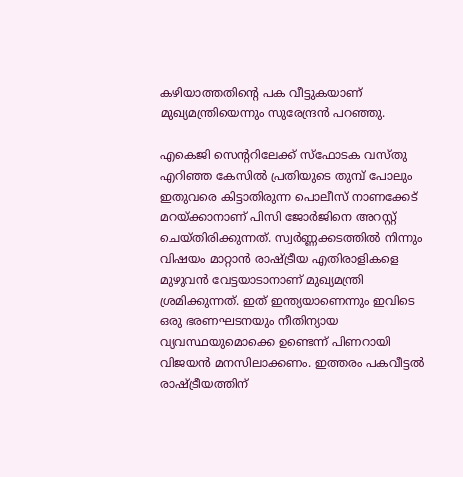കഴിയാത്തതിന്റെ പക വീട്ടുകയാണ് മുഖ്യമന്ത്രിയെന്നും സുരേന്ദ്രന്‍ പറഞ്ഞു.

എകെജി സെന്ററിലേക്ക് സ്‌ഫോടക വസ്തു എറിഞ്ഞ കേസില്‍ പ്രതിയുടെ തുമ്പ് പോലും ഇതുവരെ കിട്ടാതിരുന്ന പൊലീസ് നാണക്കേട് മറയ്ക്കാനാണ് പിസി ജോര്‍ജിനെ അറസ്റ്റ് ചെയ്തിരിക്കുന്നത്. സ്വര്‍ണ്ണക്കടത്തില്‍ നിന്നും വിഷയം മാറ്റാന്‍ രാഷ്ട്രീയ എതിരാളികളെ മുഴുവന്‍ വേട്ടയാടാനാണ് മുഖ്യമന്ത്രി ശ്രമിക്കുന്നത്. ഇത് ഇന്ത്യയാണെന്നും ഇവിടെ ഒരു ഭരണഘടനയും നീതിന്യായ വ്യവസ്ഥയുമൊക്കെ ഉണ്ടെന്ന് പിണറായി വിജയന്‍ മനസിലാക്കണം. ഇത്തരം പകവീട്ടല്‍ രാഷ്ട്രീയത്തിന്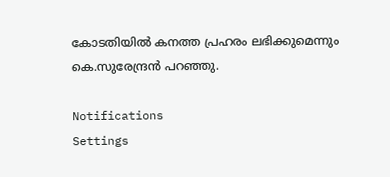കോടതിയില്‍ കനത്ത പ്രഹരം ലഭിക്കുമെന്നും കെ.സുരേന്ദ്രന്‍ പറഞ്ഞു.

Notifications
Settings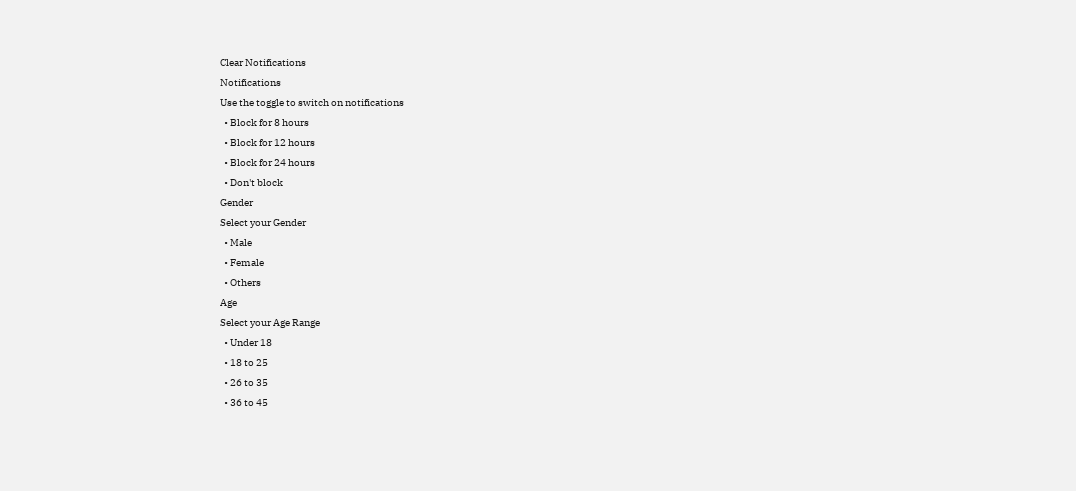Clear Notifications
Notifications
Use the toggle to switch on notifications
  • Block for 8 hours
  • Block for 12 hours
  • Block for 24 hours
  • Don't block
Gender
Select your Gender
  • Male
  • Female
  • Others
Age
Select your Age Range
  • Under 18
  • 18 to 25
  • 26 to 35
  • 36 to 45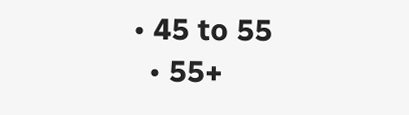• 45 to 55
  • 55+